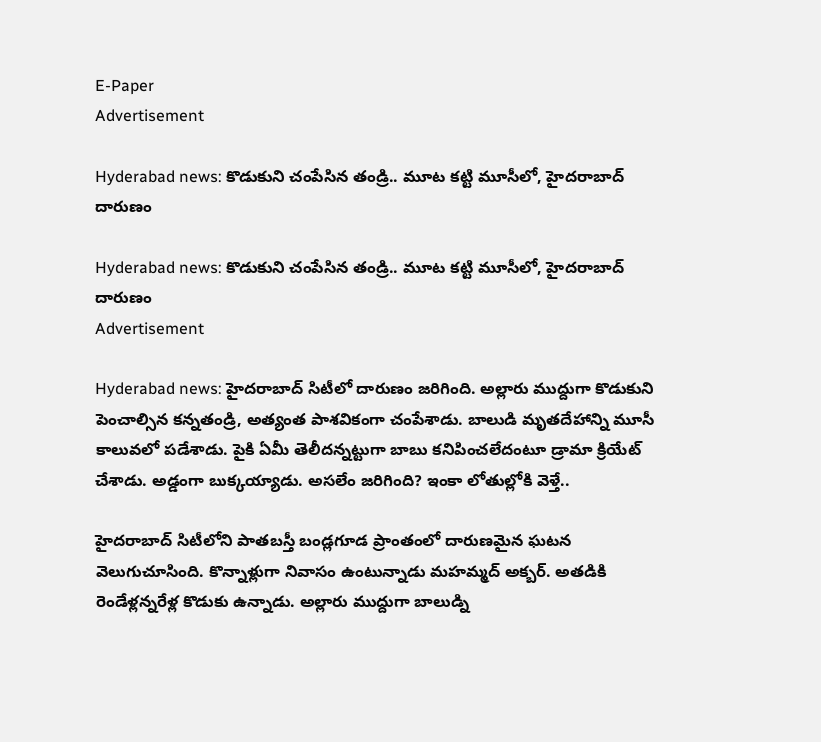E-Paper
Advertisement

Hyderabad news: కొడుకుని చంపేసిన తండ్రి.. మూట కట్టి మూసీలో, హైదరాబాద్ దారుణం

Hyderabad news: కొడుకుని చంపేసిన తండ్రి.. మూట కట్టి మూసీలో, హైదరాబాద్ దారుణం
Advertisement

Hyderabad news: హైదరాబాద్‌ సిటీలో దారుణం జరిగింది. అల్లారు ముద్దుగా కొడుకుని పెంచాల్సిన కన్నతండ్రి, అత్యంత పాశవికంగా చంపేశాడు. బాలుడి మృతదేహాన్ని మూసీ కాలువలో పడేశాడు. పైకి ఏమీ తెలీదన్నట్టుగా బాబు కనిపించలేదంటూ డ్రామా క్రియేట్ చేశాడు. అడ్డంగా బుక్కయ్యాడు. అసలేం జరిగింది? ఇంకా లోతుల్లోకి వెళ్తే..

హైదరాబాద్ సిటీలోని పాతబస్తీ బండ్లగూడ ప్రాంతంలో దారుణమైన ఘటన వెలుగుచూసింది. కొన్నాళ్లుగా నివాసం ఉంటున్నాడు మహమ్మద్ అక్బర్. అతడికి రెండేళ్లన్నరేళ్ల కొడుకు ఉన్నాడు. అల్లారు ముద్దుగా బాలుడ్ని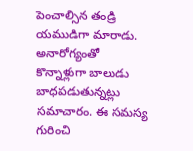పెంచాల్సిన తండ్రి యముడిగా మారాడు. అనారోగ్యంతో కొన్నాళ్లుగా బాలుడు బాధపడుతున్నట్లు సమాచారం. ఈ సమస్య గురించి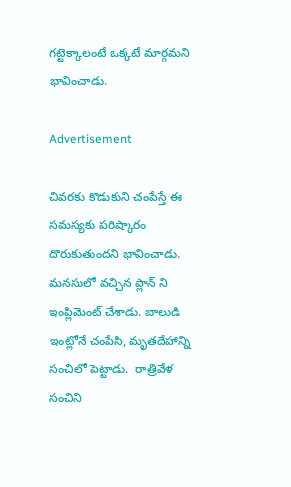గట్టెక్కాలంటే ఒక్కటే మార్గమని భావించాడు.

Advertisement

చివరకు కొడుకుని చంపేస్తే ఈ సమస్యకు పరిష్కారం దొరుకుతుందని భావించాడు. మనసులో వచ్చిన ప్లాన్ ని ఇంప్లిమెంట్ చేశాడు. బాలుడి ఇంట్లోనే చంపేసి, మృతదేహాన్ని సంచిలో పెట్టాడు.  రాత్రివేళ  సంచిని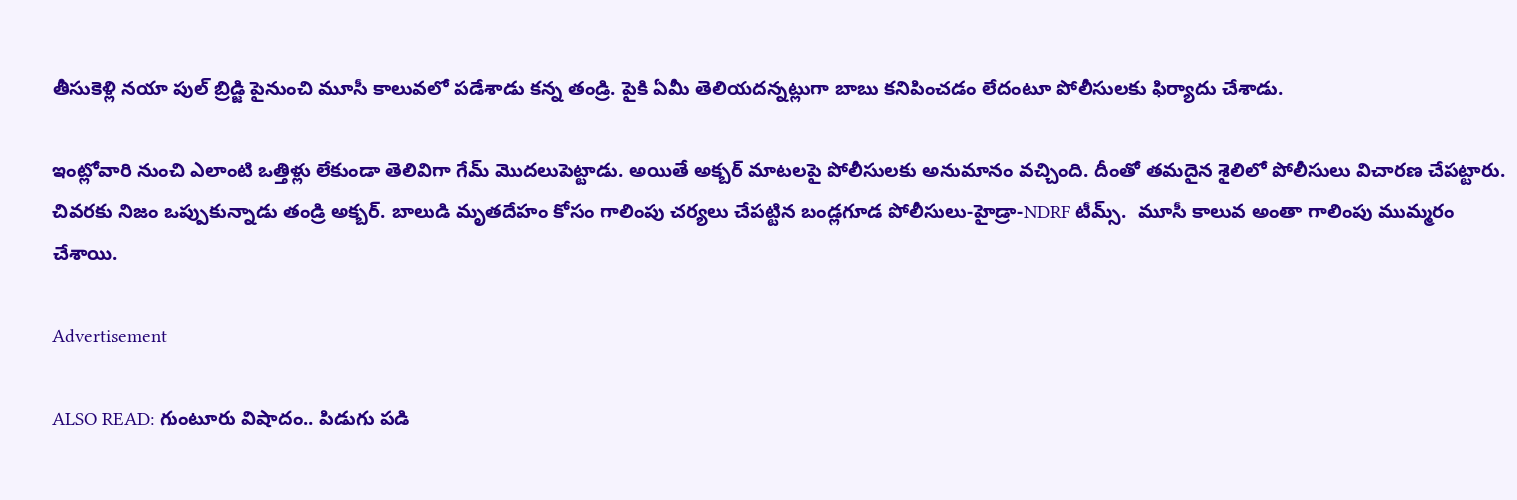తీసుకెళ్లి నయా పుల్ బ్రిడ్జి పైనుంచి మూసీ కాలువలో పడేశాడు కన్న తండ్రి. పైకి ఏమీ తెలియదన్నట్లుగా బాబు కనిపించడం లేదంటూ పోలీసులకు ఫిర్యాదు చేశాడు.

ఇంట్లోవారి నుంచి ఎలాంటి ఒత్తిళ్లు లేకుండా తెలివిగా గేమ్ మొదలుపెట్టాడు. అయితే అక్బర్ మాటలపై పోలీసులకు అనుమానం వచ్చింది. దీంతో తమదైన శైలిలో పోలీసులు విచారణ చేపట్టారు. చివరకు నిజం ఒప్పుకున్నాడు తండ్రి అక్బర్. బాలుడి మృతదేహం కోసం గాలింపు చర్యలు చేపట్టిన బండ్లగూడ పోలీసులు-హైడ్రా-NDRF టీమ్స్.  మూసీ కాలువ అంతా గాలింపు ముమ్మరం చేశాయి.

Advertisement

ALSO READ: గుంటూరు విషాదం.. పిడుగు పడి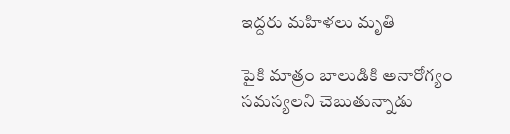ఇద్దరు మహిళలు మృతి

పైకి మాత్రం బాలుడికి అనారోగ్యం సమస్యలని చెబుతున్నాడు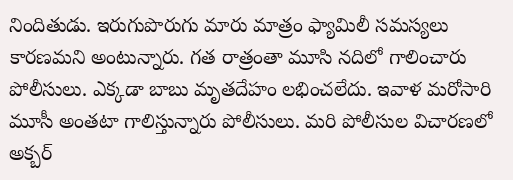నిందితుడు. ఇరుగుపొరుగు మారు మాత్రం ఫ్యామిలీ సమస్యలు కారణమని అంటున్నారు. గత రాత్రంతా మూసి నదిలో గాలించారు పోలీసులు. ఎక్కడా బాబు మృతదేహం లభించలేదు. ఇవాళ మరోసారి మూసీ అంతటా గాలిస్తున్నారు పోలీసులు. మరి పోలీసుల విచారణలో అక్బర్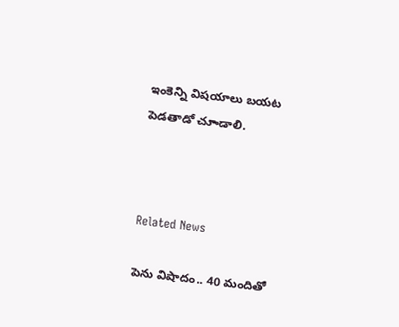ఇంకెన్ని విషయాలు బయట పెడతాడో చూాడాలి.



Related News

పెను విషాదం.. 40 మందితో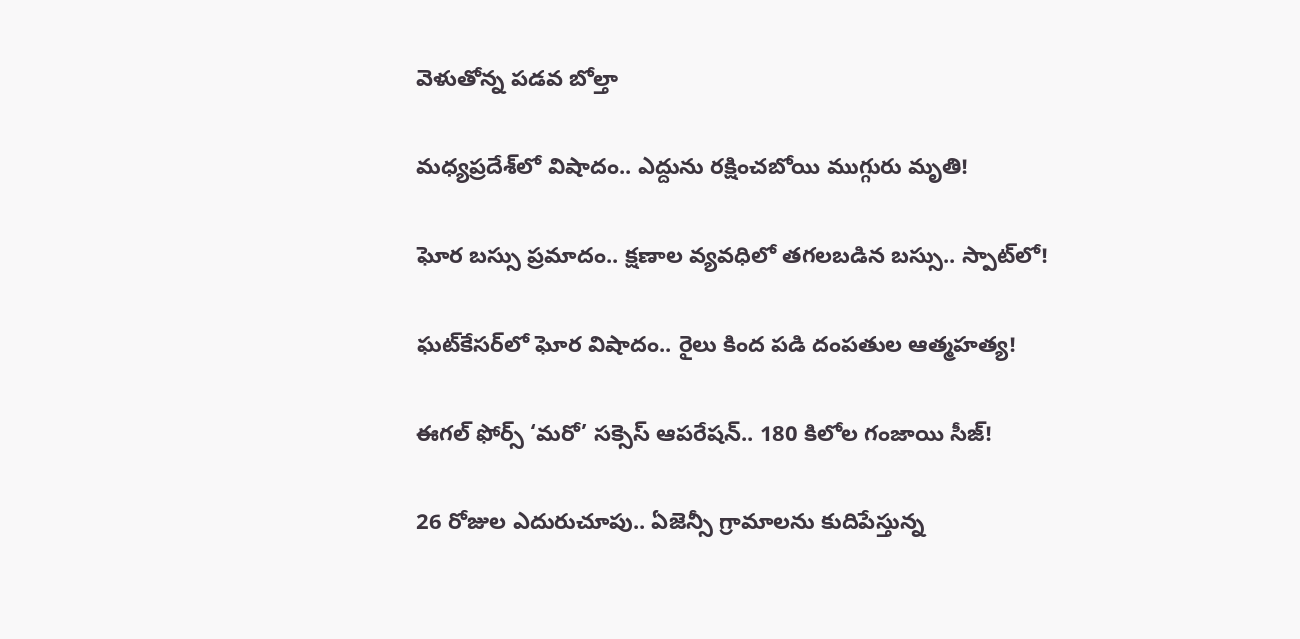వెళుతోన్న ప‌డ‌వ బోల్తా

మధ్యప్రదేశ్‌లో విషాదం.. ఎద్దును రక్షించబోయి ముగ్గురు మృతి!

ఘోర బస్సు ప్రమాదం.. క్షణాల వ్యవధిలో తగలబడిన బస్సు.. స్పాట్‌లో!

ఘట్‌కేసర్‌లో ఘోర విషాదం.. రైలు కింద పడి దంపతుల ఆత్మహత్య!

ఈగల్ ఫోర్స్ ‘మరో’ సక్సెస్ ఆపరేషన్.. 180 కిలోల గంజాయి సీజ్!

26 రోజుల ఎదురుచూపు.. ఏజెన్సీ గ్రామాలను కుదిపేస్తున్న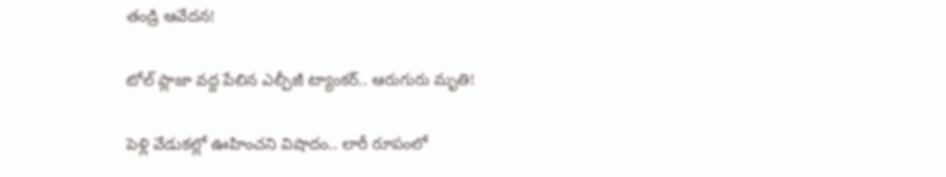తండ్రి ఆవేదన!

టోల్ ప్లాజా వద్ద పేలిన ఎల్పీజీ ట్యాంకర్.. ఆరుగురు మృతి!

పెళ్లి వేడుకల్లో ఊహించని విషాదం.. లారీ రూపంలో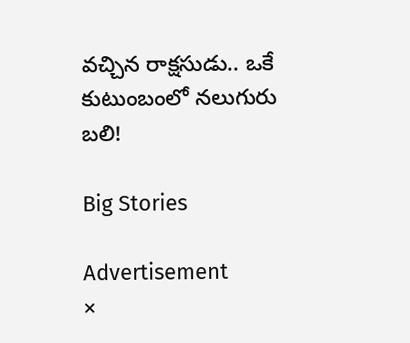వచ్చిన రాక్షసుడు.. ఒకే కుటుంబంలో నలుగురు బలి!

Big Stories

Advertisement
×